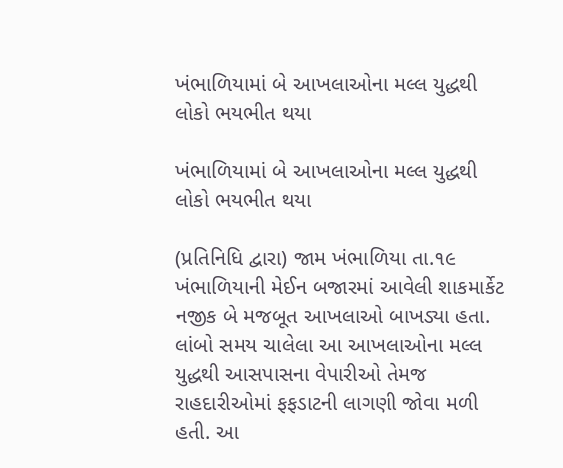ખંભાળિયામાં બે આખલાઓના મલ્લ યુદ્ધથી લોકો ભયભીત થયા

ખંભાળિયામાં બે આખલાઓના મલ્લ યુદ્ધથી લોકો ભયભીત થયા

(પ્રતિનિધિ દ્વારા) જામ ખંભાળિયા તા.૧૯
ખંભાળિયાની મેઈન બજારમાં આવેલી શાકમાર્કેટ નજીક બે મજબૂત આખલાઓ બાખડ્યા હતા. લાંબો સમય ચાલેલા આ આખલાઓના મલ્લ યુદ્ધથી આસપાસના વેપારીઓ તેમજ રાહદારીઓમાં ફફડાટની લાગણી જોવા મળી હતી. આ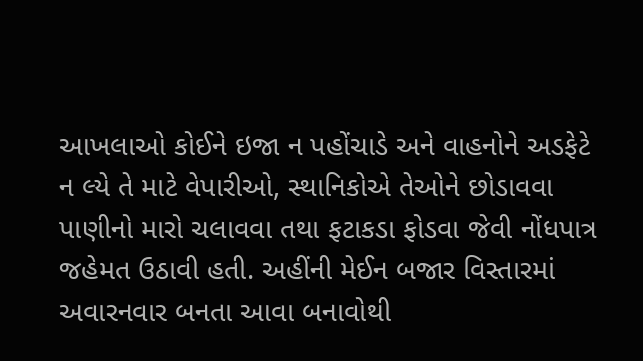આખલાઓ કોઈને ઇજા ન પહોંચાડે અને વાહનોને અડફેટે ન લ્યે તે માટે વેપારીઓ, સ્થાનિકોએ તેઓને છોડાવવા પાણીનો મારો ચલાવવા તથા ફટાકડા ફોડવા જેવી નોંધપાત્ર જહેમત ઉઠાવી હતી. અહીંની મેઈન બજાર વિસ્તારમાં અવારનવાર બનતા આવા બનાવોથી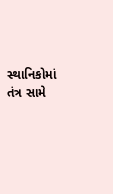સ્થાનિકોમાં તંત્ર સામે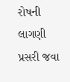રોષની લાગણી પ્રસરી જવા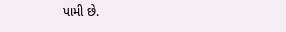પામી છે.